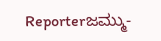Reporterಜಮ್ಮು-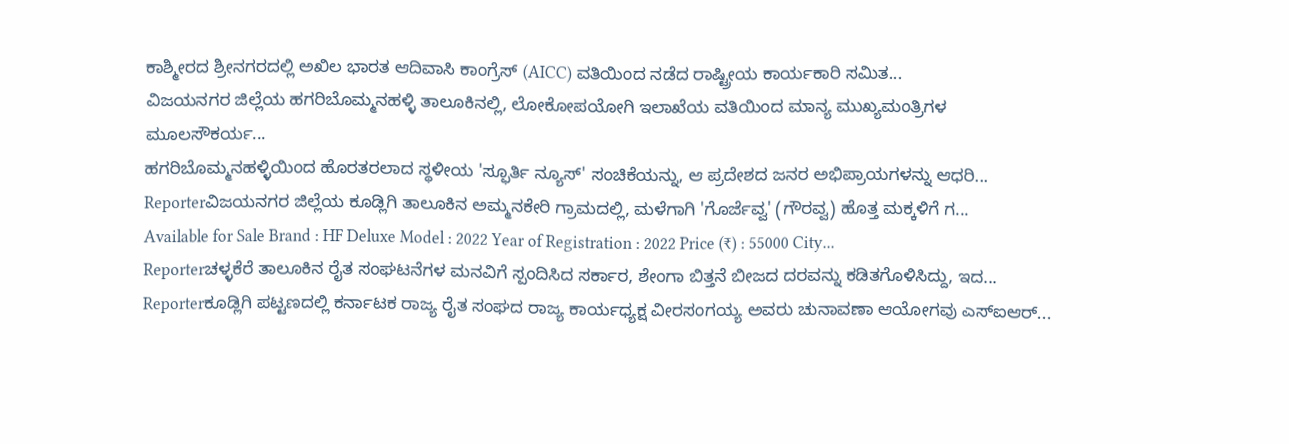ಕಾಶ್ಮೀರದ ಶ್ರೀನಗರದಲ್ಲಿ ಅಖಿಲ ಭಾರತ ಆದಿವಾಸಿ ಕಾಂಗ್ರೆಸ್ (AICC) ವತಿಯಿಂದ ನಡೆದ ರಾಷ್ಟ್ರೀಯ ಕಾರ್ಯಕಾರಿ ಸಮಿತ...
ವಿಜಯನಗರ ಜಿಲ್ಲೆಯ ಹಗರಿಬೊಮ್ಮನಹಳ್ಳಿ ತಾಲೂಕಿನಲ್ಲಿ, ಲೋಕೋಪಯೋಗಿ ಇಲಾಖೆಯ ವತಿಯಿಂದ ಮಾನ್ಯ ಮುಖ್ಯಮಂತ್ರಿಗಳ ಮೂಲಸೌಕರ್ಯ...
ಹಗರಿಬೊಮ್ಮನಹಳ್ಳಿಯಿಂದ ಹೊರತರಲಾದ ಸ್ಥಳೀಯ 'ಸ್ಫೂರ್ತಿ ನ್ಯೂಸ್' ಸಂಚಿಕೆಯನ್ನು, ಆ ಪ್ರದೇಶದ ಜನರ ಅಭಿಪ್ರಾಯಗಳನ್ನು ಆಧರಿ...
Reporterವಿಜಯನಗರ ಜಿಲ್ಲೆಯ ಕೂಡ್ಲಿಗಿ ತಾಲೂಕಿನ ಅಮ್ಮನಕೇರಿ ಗ್ರಾಮದಲ್ಲಿ, ಮಳೆಗಾಗಿ 'ಗೊರ್ಜೆವ್ವ' (ಗೌರವ್ವ) ಹೊತ್ತ ಮಕ್ಕಳಿಗೆ ಗ...
Available for Sale Brand : HF Deluxe Model : 2022 Year of Registration : 2022 Price (₹) : 55000 City...
Reporterಚಳ್ಳಕೆರೆ ತಾಲೂಕಿನ ರೈತ ಸಂಘಟನೆಗಳ ಮನವಿಗೆ ಸ್ಪಂದಿಸಿದ ಸರ್ಕಾರ, ಶೇಂಗಾ ಬಿತ್ತನೆ ಬೀಜದ ದರವನ್ನು ಕಡಿತಗೊಳಿಸಿದ್ದು, ಇದ...
Reporterಕೂಡ್ಲಿಗಿ ಪಟ್ಟಣದಲ್ಲಿ ಕರ್ನಾಟಕ ರಾಜ್ಯ ರೈತ ಸಂಘದ ರಾಜ್ಯ ಕಾರ್ಯಧ್ಯಕ್ಷ ವೀರಸಂಗಯ್ಯ ಅವರು ಚುನಾವಣಾ ಆಯೋಗವು ಎಸ್ಐಆರ್...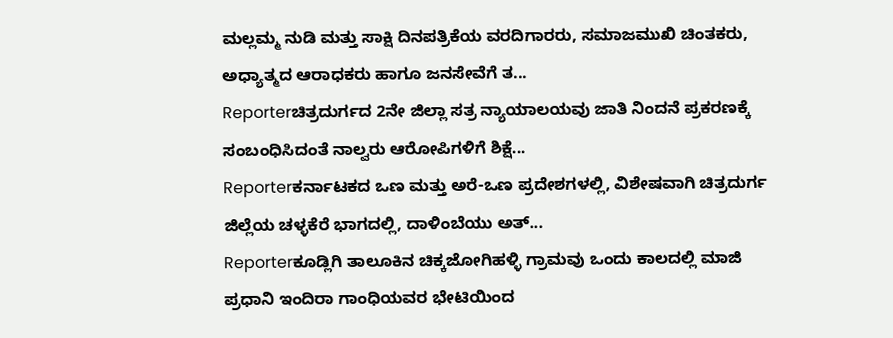ಮಲ್ಲಮ್ಮ ನುಡಿ ಮತ್ತು ಸಾಕ್ಷಿ ದಿನಪತ್ರಿಕೆಯ ವರದಿಗಾರರು, ಸಮಾಜಮುಖಿ ಚಿಂತಕರು, ಅಧ್ಯಾತ್ಮದ ಆರಾಧಕರು ಹಾಗೂ ಜನಸೇವೆಗೆ ತ...
Reporterಚಿತ್ರದುರ್ಗದ 2ನೇ ಜಿಲ್ಲಾ ಸತ್ರ ನ್ಯಾಯಾಲಯವು ಜಾತಿ ನಿಂದನೆ ಪ್ರಕರಣಕ್ಕೆ ಸಂಬಂಧಿಸಿದಂತೆ ನಾಲ್ವರು ಆರೋಪಿಗಳಿಗೆ ಶಿಕ್ಷೆ...
Reporterಕರ್ನಾಟಕದ ಒಣ ಮತ್ತು ಅರೆ-ಒಣ ಪ್ರದೇಶಗಳಲ್ಲಿ, ವಿಶೇಷವಾಗಿ ಚಿತ್ರದುರ್ಗ ಜಿಲ್ಲೆಯ ಚಳ್ಳಕೆರೆ ಭಾಗದಲ್ಲಿ, ದಾಳಿಂಬೆಯು ಅತ್...
Reporterಕೂಡ್ಲಿಗಿ ತಾಲೂಕಿನ ಚಿಕ್ಕಜೋಗಿಹಳ್ಳಿ ಗ್ರಾಮವು ಒಂದು ಕಾಲದಲ್ಲಿ ಮಾಜಿ ಪ್ರಧಾನಿ ಇಂದಿರಾ ಗಾಂಧಿಯವರ ಭೇಟಿಯಿಂದ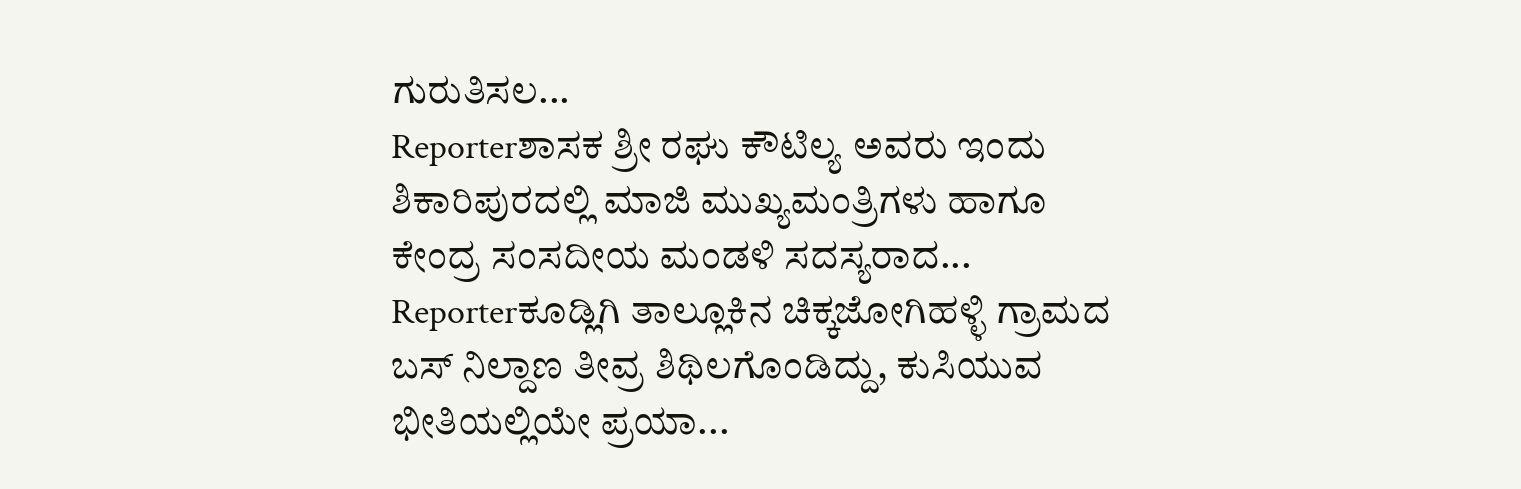ಗುರುತಿಸಲ...
Reporterಶಾಸಕ ಶ್ರೀ ರಘು ಕೌಟಿಲ್ಯ ಅವರು ಇಂದು ಶಿಕಾರಿಪುರದಲ್ಲಿ ಮಾಜಿ ಮುಖ್ಯಮಂತ್ರಿಗಳು ಹಾಗೂ ಕೇಂದ್ರ ಸಂಸದೀಯ ಮಂಡಳಿ ಸದಸ್ಯರಾದ...
Reporterಕೂಡ್ಲಿಗಿ ತಾಲ್ಲೂಕಿನ ಚಿಕ್ಕಜೋಗಿಹಳ್ಳಿ ಗ್ರಾಮದ ಬಸ್ ನಿಲ್ದಾಣ ತೀವ್ರ ಶಿಥಿಲಗೊಂಡಿದ್ದು, ಕುಸಿಯುವ ಭೀತಿಯಲ್ಲಿಯೇ ಪ್ರಯಾ...